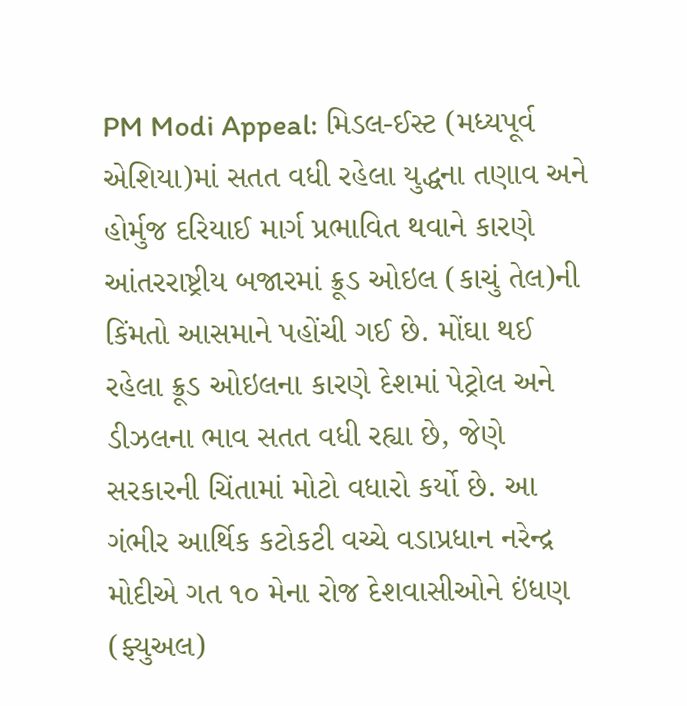PM Modi Appeal: મિડલ-ઈસ્ટ (મધ્યપૂર્વ એશિયા)માં સતત વધી રહેલા યુદ્ધના તણાવ અને હોર્મુજ દરિયાઈ માર્ગ પ્રભાવિત થવાને કારણે આંતરરાષ્ટ્રીય બજારમાં ક્રૂડ ઓઇલ (કાચું તેલ)ની કિંમતો આસમાને પહોંચી ગઈ છે. મોંઘા થઈ રહેલા ક્રૂડ ઓઇલના કારણે દેશમાં પેટ્રોલ અને ડીઝલના ભાવ સતત વધી રહ્યા છે, જેણે સરકારની ચિંતામાં મોટો વધારો કર્યો છે. આ ગંભીર આર્થિક કટોકટી વચ્ચે વડાપ્રધાન નરેન્દ્ર મોદીએ ગત ૧૦ મેના રોજ દેશવાસીઓને ઇંધણ (ફ્યુઅલ)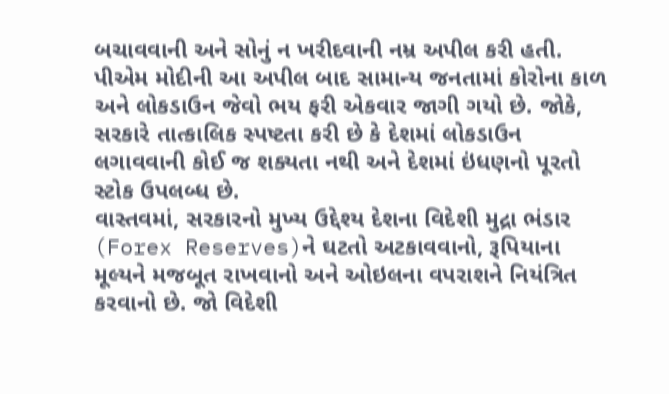બચાવવાની અને સોનું ન ખરીદવાની નમ્ર અપીલ કરી હતી. પીએમ મોદીની આ અપીલ બાદ સામાન્ય જનતામાં કોરોના કાળ અને લોકડાઉન જેવો ભય ફરી એકવાર જાગી ગયો છે. જોકે, સરકારે તાત્કાલિક સ્પષ્ટતા કરી છે કે દેશમાં લોકડાઉન લગાવવાની કોઈ જ શક્યતા નથી અને દેશમાં ઇંધણનો પૂરતો સ્ટોક ઉપલબ્ધ છે.
વાસ્તવમાં, સરકારનો મુખ્ય ઉદ્દેશ્ય દેશના વિદેશી મુદ્રા ભંડાર (Forex Reserves)ને ઘટતો અટકાવવાનો, રૂપિયાના મૂલ્યને મજબૂત રાખવાનો અને ઓઇલના વપરાશને નિયંત્રિત કરવાનો છે. જો વિદેશી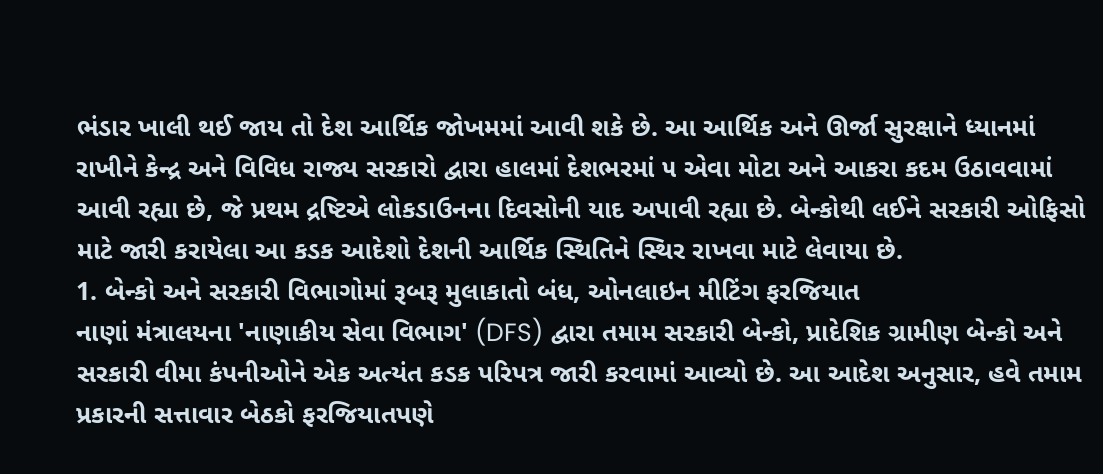ભંડાર ખાલી થઈ જાય તો દેશ આર્થિક જોખમમાં આવી શકે છે. આ આર્થિક અને ઊર્જા સુરક્ષાને ધ્યાનમાં રાખીને કેન્દ્ર અને વિવિધ રાજ્ય સરકારો દ્વારા હાલમાં દેશભરમાં ૫ એવા મોટા અને આકરા કદમ ઉઠાવવામાં આવી રહ્યા છે, જે પ્રથમ દ્રષ્ટિએ લોકડાઉનના દિવસોની યાદ અપાવી રહ્યા છે. બેન્કોથી લઈને સરકારી ઓફિસો માટે જારી કરાયેલા આ કડક આદેશો દેશની આર્થિક સ્થિતિને સ્થિર રાખવા માટે લેવાયા છે.
1. બેન્કો અને સરકારી વિભાગોમાં રૂબરૂ મુલાકાતો બંધ, ઓનલાઇન મીટિંગ ફરજિયાત
નાણાં મંત્રાલયના 'નાણાકીય સેવા વિભાગ' (DFS) દ્વારા તમામ સરકારી બેન્કો, પ્રાદેશિક ગ્રામીણ બેન્કો અને સરકારી વીમા કંપનીઓને એક અત્યંત કડક પરિપત્ર જારી કરવામાં આવ્યો છે. આ આદેશ અનુસાર, હવે તમામ પ્રકારની સત્તાવાર બેઠકો ફરજિયાતપણે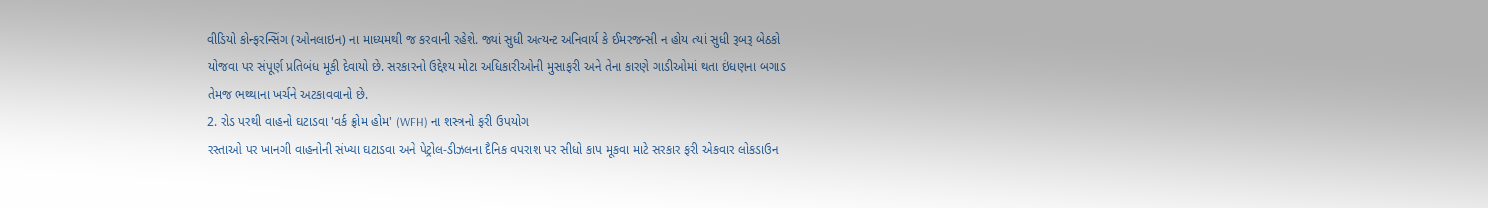વીડિયો કોન્ફરન્સિંગ (ઓનલાઇન) ના માધ્યમથી જ કરવાની રહેશે. જ્યાં સુધી અત્યન્ટ અનિવાર્ય કે ઈમરજન્સી ન હોય ત્યાં સુધી રૂબરૂ બેઠકો યોજવા પર સંપૂર્ણ પ્રતિબંધ મૂકી દેવાયો છે. સરકારનો ઉદ્દેશ્ય મોટા અધિકારીઓની મુસાફરી અને તેના કારણે ગાડીઓમાં થતા ઇંધણના બગાડ તેમજ ભથ્થાના ખર્ચને અટકાવવાનો છે.
2. રોડ પરથી વાહનો ઘટાડવા 'વર્ક ફ્રોમ હોમ' (WFH) ના શસ્ત્રનો ફરી ઉપયોગ
રસ્તાઓ પર ખાનગી વાહનોની સંખ્યા ઘટાડવા અને પેટ્રોલ-ડીઝલના દૈનિક વપરાશ પર સીધો કાપ મૂકવા માટે સરકાર ફરી એકવાર લોકડાઉન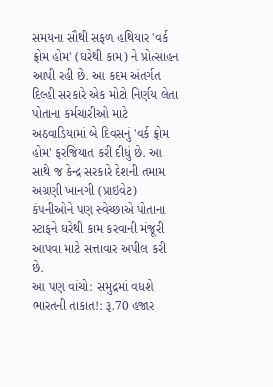સમયના સૌથી સફળ હથિયાર 'વર્ક ફ્રોમ હોમ' (ઘરેથી કામ) ને પ્રોત્સાહન આપી રહી છે. આ કદમ અંતર્ગત દિલ્હી સરકારે એક મોટો નિર્ણય લેતા પોતાના કર્મચારીઓ માટે અઠવાડિયામાં બે દિવસનું 'વર્ક ફ્રોમ હોમ' ફરજિયાત કરી દીધું છે. આ સાથે જ કેન્દ્ર સરકારે દેશની તમામ અગ્રણી ખાનગી (પ્રાઇવેટ) કંપનીઓને પણ સ્વેચ્છાએ પોતાના સ્ટાફને ઘરેથી કામ કરવાની મંજૂરી આપવા માટે સત્તાવાર અપીલ કરી છે.
આ પણ વાંચો: સમુદ્રમાં વધશે ભારતની તાકાત!: રૂ.70 હજાર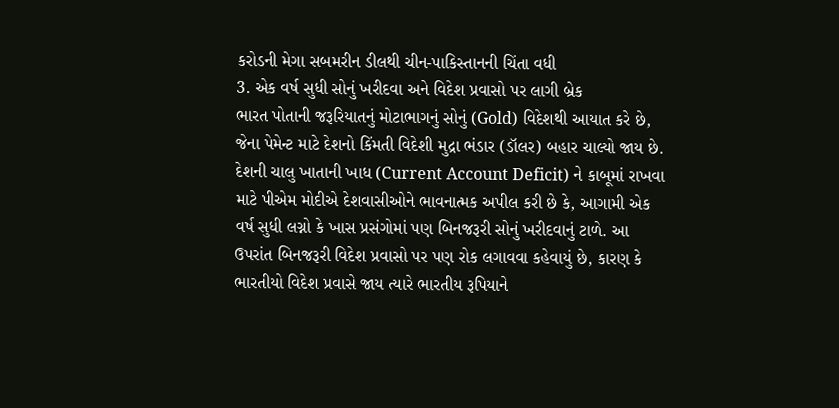કરોડની મેગા સબમરીન ડીલથી ચીન-પાકિસ્તાનની ચિંતા વધી
3. એક વર્ષ સુધી સોનું ખરીદવા અને વિદેશ પ્રવાસો પર લાગી બ્રેક
ભારત પોતાની જરૂરિયાતનું મોટાભાગનું સોનું (Gold) વિદેશથી આયાત કરે છે, જેના પેમેન્ટ માટે દેશનો કિંમતી વિદેશી મુદ્રા ભંડાર (ડૉલર) બહાર ચાલ્યો જાય છે. દેશની ચાલુ ખાતાની ખાધ (Current Account Deficit) ને કાબૂમાં રાખવા માટે પીએમ મોદીએ દેશવાસીઓને ભાવનાત્મક અપીલ કરી છે કે, આગામી એક વર્ષ સુધી લગ્નો કે ખાસ પ્રસંગોમાં પણ બિનજરૂરી સોનું ખરીદવાનું ટાળે. આ ઉપરાંત બિનજરૂરી વિદેશ પ્રવાસો પર પણ રોક લગાવવા કહેવાયું છે, કારણ કે ભારતીયો વિદેશ પ્રવાસે જાય ત્યારે ભારતીય રૂપિયાને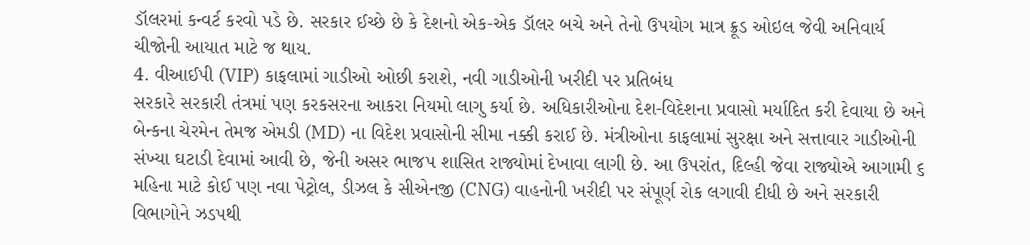ડૉલરમાં કન્વર્ટ કરવો પડે છે. સરકાર ઈચ્છે છે કે દેશનો એક-એક ડૉલર બચે અને તેનો ઉપયોગ માત્ર ક્રૂડ ઓઇલ જેવી અનિવાર્ય ચીજોની આયાત માટે જ થાય.
4. વીઆઈપી (VIP) કાફલામાં ગાડીઓ ઓછી કરાશે, નવી ગાડીઓની ખરીદી પર પ્રતિબંધ
સરકારે સરકારી તંત્રમાં પણ કરકસરના આકરા નિયમો લાગુ કર્યા છે. અધિકારીઓના દેશ-વિદેશના પ્રવાસો મર્યાદિત કરી દેવાયા છે અને બેન્કના ચેરમેન તેમજ એમડી (MD) ના વિદેશ પ્રવાસોની સીમા નક્કી કરાઈ છે. મંત્રીઓના કાફલામાં સુરક્ષા અને સત્તાવાર ગાડીઓની સંખ્યા ઘટાડી દેવામાં આવી છે, જેની અસર ભાજપ શાસિત રાજ્યોમાં દેખાવા લાગી છે. આ ઉપરાંત, દિલ્હી જેવા રાજ્યોએ આગામી ૬ મહિના માટે કોઈ પણ નવા પેટ્રોલ, ડીઝલ કે સીએનજી (CNG) વાહનોની ખરીદી પર સંપૂર્ણ રોક લગાવી દીધી છે અને સરકારી વિભાગોને ઝડપથી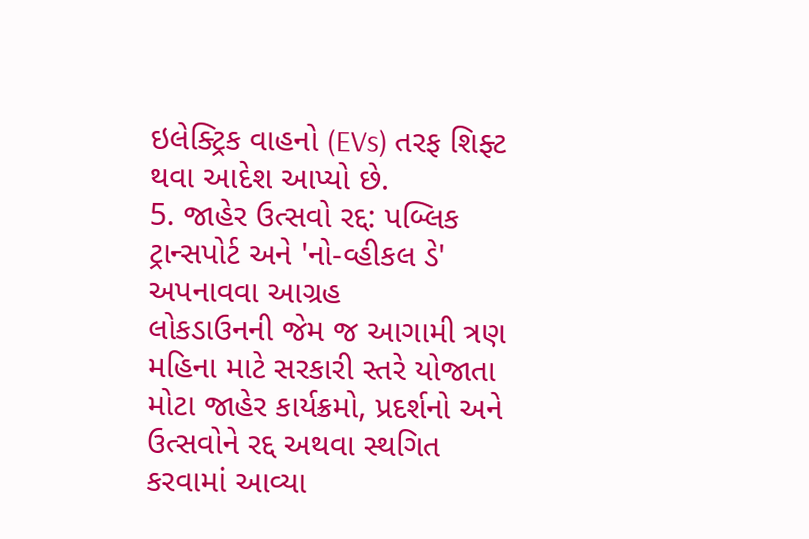ઇલેક્ટ્રિક વાહનો (EVs) તરફ શિફ્ટ થવા આદેશ આપ્યો છે.
5. જાહેર ઉત્સવો રદ્દ: પબ્લિક ટ્રાન્સપોર્ટ અને 'નો-વ્હીકલ ડે' અપનાવવા આગ્રહ
લોકડાઉનની જેમ જ આગામી ત્રણ મહિના માટે સરકારી સ્તરે યોજાતા મોટા જાહેર કાર્યક્રમો, પ્રદર્શનો અને ઉત્સવોને રદ્દ અથવા સ્થગિત કરવામાં આવ્યા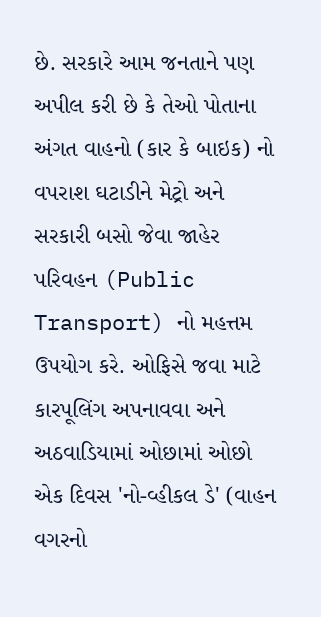છે. સરકારે આમ જનતાને પણ અપીલ કરી છે કે તેઓ પોતાના અંગત વાહનો (કાર કે બાઇક) નો વપરાશ ઘટાડીને મેટ્રો અને સરકારી બસો જેવા જાહેર પરિવહન (Public Transport) નો મહત્તમ ઉપયોગ કરે. ઓફિસે જવા માટે કારપૂલિંગ અપનાવવા અને અઠવાડિયામાં ઓછામાં ઓછો એક દિવસ 'નો-વ્હીકલ ડે' (વાહન વગરનો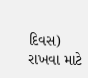દિવસ) રાખવા માટે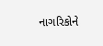નાગરિકોને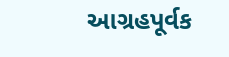આગ્રહપૂર્વક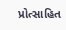પ્રોત્સાહિત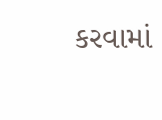કરવામાં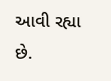આવી રહ્યા છે.